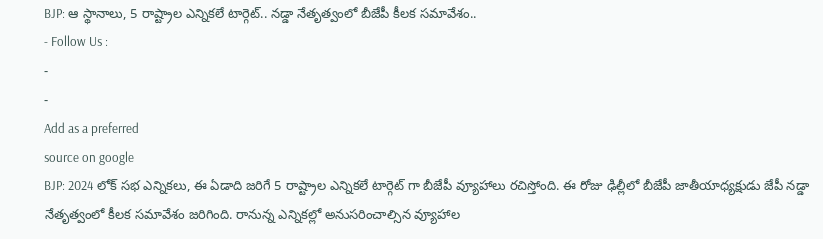BJP: ఆ స్థానాలు, 5 రాష్ట్రాల ఎన్నికలే టార్గెట్.. నడ్డా నేతృత్వంలో బీజేపీ కీలక సమావేశం..
- Follow Us :
-
-
Add as a preferred
source on google
BJP: 2024 లోక్ సభ ఎన్నికలు, ఈ ఏడాది జరిగే 5 రాష్ట్రాల ఎన్నికలే టార్గెట్ గా బీజేపీ వ్యూహాలు రచిస్తోంది. ఈ రోజు ఢిల్లీలో బీజేపీ జాతీయాధ్యక్షుడు జేపీ నడ్డా నేతృత్వంలో కీలక సమావేశం జరిగింది. రానున్న ఎన్నికల్లో అనుసరించాల్సిన వ్యూహాల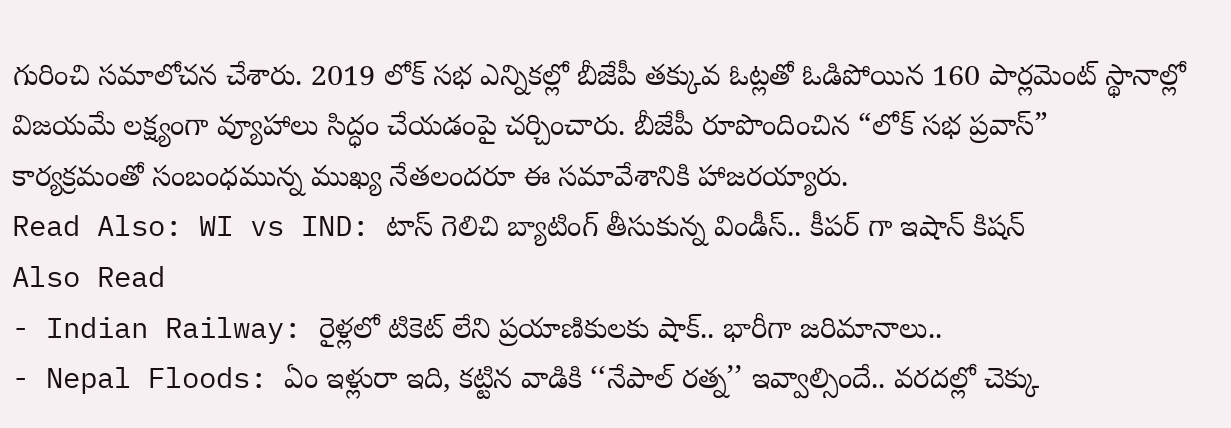గురించి సమాలోచన చేశారు. 2019 లోక్ సభ ఎన్నికల్లో బీజేపీ తక్కువ ఓట్లతో ఓడిపోయిన 160 పార్లమెంట్ స్థానాల్లో విజయమే లక్ష్యంగా వ్యూహాలు సిద్ధం చేయడంపై చర్చించారు. బీజేపీ రూపొందించిన “లోక్ సభ ప్రవాస్” కార్యక్రమంతో సంబంధమున్న ముఖ్య నేతలందరూ ఈ సమావేశానికి హాజరయ్యారు.
Read Also: WI vs IND: టాస్ గెలిచి బ్యాటింగ్ తీసుకున్న విండీస్.. కీపర్ గా ఇషాన్ కిషన్
Also Read
- Indian Railway: రైళ్లలో టికెట్ లేని ప్రయాణికులకు షాక్.. భారీగా జరిమానాలు..
- Nepal Floods: ఏం ఇళ్లురా ఇది, కట్టిన వాడికి ‘‘నేపాల్ రత్న’’ ఇవ్వాల్సిందే.. వరదల్లో చెక్కు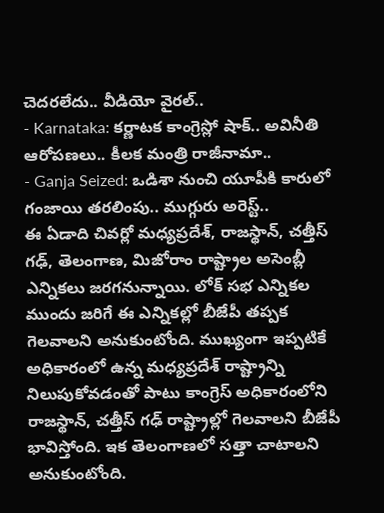చెదరలేదు.. వీడియో వైరల్..
- Karnataka: కర్ణాటక కాంగ్రెస్లో షాక్.. అవినీతి ఆరోపణలు.. కీలక మంత్రి రాజీనామా..
- Ganja Seized: ఒడిశా నుంచి యూపీకి కారులో గంజాయి తరలింపు.. ముగ్గురు అరెస్ట్..
ఈ ఏడాది చివర్లో మధ్యప్రదేశ్, రాజస్థాన్, చత్తీస్ గఢ్, తెలంగాణ, మిజోరాం రాష్ట్రాల అసెంబ్లీ ఎన్నికలు జరగనున్నాయి. లోక్ సభ ఎన్నికల ముందు జరిగే ఈ ఎన్నికల్లో బీజేపీ తప్పక గెలవాలని అనుకుంటోంది. ముఖ్యంగా ఇప్పటికే అధికారంలో ఉన్న మధ్యప్రదేశ్ రాష్ట్రాన్ని నిలుపుకోవడంతో పాటు కాంగ్రెస్ అధికారంలోని రాజస్థాన్, చత్తీస్ గఢ్ రాష్ట్రాల్లో గెలవాలని బీజేపీ భావిస్తోంది. ఇక తెలంగాణలో సత్తా చాటాలని అనుకుంటోంది.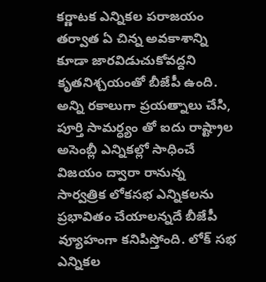కర్ణాటక ఎన్నికల పరాజయం తర్వాత ఏ చిన్న అవకాశాన్ని కూడా జారవిడుచుకోవద్దని కృతనిశ్చయంతో బీజేపీ ఉంది.
అన్ని రకాలుగా ప్రయత్నాలు చేసి, పూర్తి సామర్ధ్యం తో ఐదు రాష్ట్రాల అసెంబ్లీ ఎన్నికల్లో సాధించే విజయం ద్వారా రానున్న సార్వత్రిక లోకసభ ఎన్నికలను ప్రభావితం చేయాలన్నదే బీజేపీ వ్యూహంగా కనిపిస్తోంది. లోక్ సభ ఎన్నికల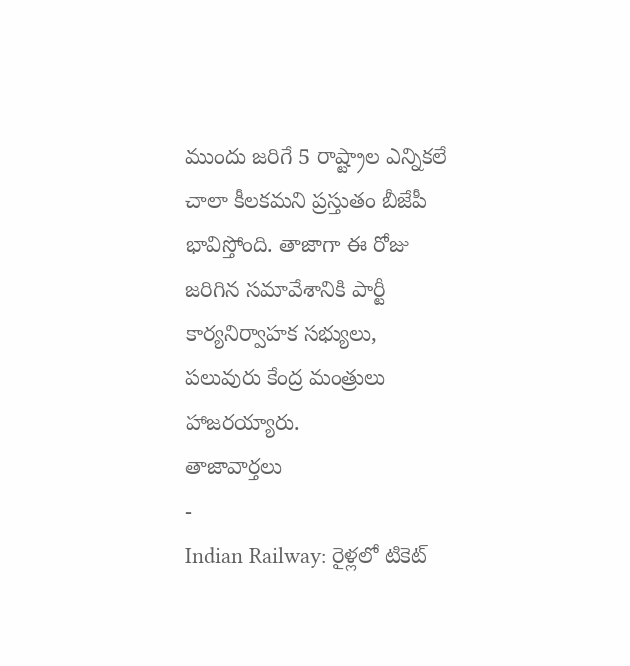ముందు జరిగే 5 రాష్ట్రాల ఎన్నికలే చాలా కీలకమని ప్రస్తుతం బీజేపీ భావిస్తోంది. తాజాగా ఈ రోజు జరిగిన సమావేశానికి పార్టీ కార్యనిర్వాహక సభ్యులు, పలువురు కేంద్ర మంత్రులు హాజరయ్యారు.
తాజావార్తలు
-
Indian Railway: రైళ్లలో టికెట్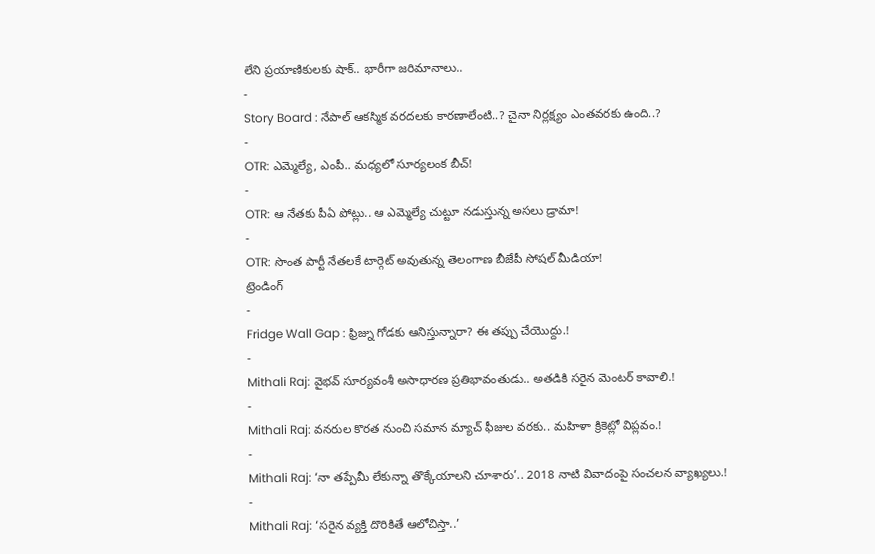లేని ప్రయాణికులకు షాక్.. భారీగా జరిమానాలు..
-
Story Board : నేపాల్ ఆకస్మిక వరదలకు కారణాలేంటి..? చైనా నిర్లక్ష్యం ఎంతవరకు ఉంది..?
-
OTR: ఎమ్మెల్యే, ఎంపీ.. మధ్యలో సూర్యలంక బీచ్!
-
OTR: ఆ నేతకు పీఏ పోట్లు.. ఆ ఎమ్మెల్యే చుట్టూ నడుస్తున్న అసలు డ్రామా!
-
OTR: సొంత పార్టీ నేతలకే టార్గెట్ అవుతున్న తెలంగాణ బీజేపీ సోషల్ మీడియా!
ట్రెండింగ్
-
Fridge Wall Gap : ఫ్రిజ్ను గోడకు ఆనిస్తున్నారా? ఈ తప్పు చేయొద్దు.!
-
Mithali Raj: వైభవ్ సూర్యవంశీ అసాధారణ ప్రతిభావంతుడు.. అతడికి సరైన మెంటర్ కావాలి.!
-
Mithali Raj: వనరుల కొరత నుంచి సమాన మ్యాచ్ ఫీజుల వరకు.. మహిళా క్రికెట్లో విప్లవం.!
-
Mithali Raj: ‘నా తప్పేమీ లేకున్నా తొక్కేయాలని చూశారు’.. 2018 నాటి వివాదంపై సంచలన వ్యాఖ్యలు.!
-
Mithali Raj: ‘సరైన వ్యక్తి దొరికితే ఆలోచిస్తా..’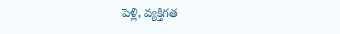పెళ్లి, వ్యక్తిగత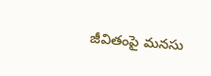జీవితంపై మనసు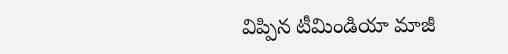విప్పిన టీమిండియా మాజీ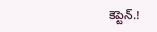కెప్టెన్.!